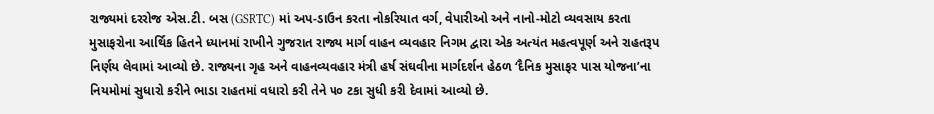રાજ્યમાં દરરોજ એસ.ટી. બસ (GSRTC) માં અપ-ડાઉન કરતા નોકરિયાત વર્ગ, વેપારીઓ અને નાનો-મોટો વ્યવસાય કરતા મુસાફરોના આર્થિક હિતને ધ્યાનમાં રાખીને ગુજરાત રાજ્ય માર્ગ વાહન વ્યવહાર નિગમ દ્વારા એક અત્યંત મહત્વપૂર્ણ અને રાહતરૂપ નિર્ણય લેવામાં આવ્યો છે. રાજ્યના ગૃહ અને વાહનવ્યવહાર મંત્રી હર્ષ સંઘવીના માર્ગદર્શન હેઠળ ‘દૈનિક મુસાફર પાસ યોજના’ના નિયમોમાં સુધારો કરીને ભાડા રાહતમાં વધારો કરી તેને ૫૦ ટકા સુધી કરી દેવામાં આવ્યો છે.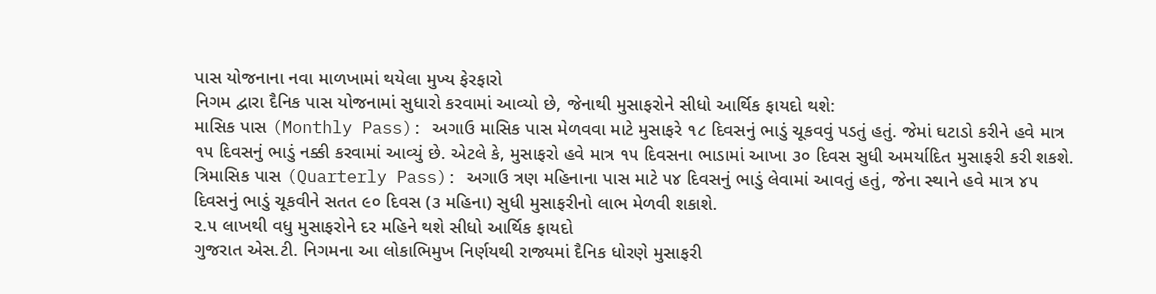પાસ યોજનાના નવા માળખામાં થયેલા મુખ્ય ફેરફારો
નિગમ દ્વારા દૈનિક પાસ યોજનામાં સુધારો કરવામાં આવ્યો છે, જેનાથી મુસાફરોને સીધો આર્થિક ફાયદો થશે:
માસિક પાસ (Monthly Pass): અગાઉ માસિક પાસ મેળવવા માટે મુસાફરે ૧૮ દિવસનું ભાડું ચૂકવવું પડતું હતું. જેમાં ઘટાડો કરીને હવે માત્ર ૧૫ દિવસનું ભાડું નક્કી કરવામાં આવ્યું છે. એટલે કે, મુસાફરો હવે માત્ર ૧૫ દિવસના ભાડામાં આખા ૩૦ દિવસ સુધી અમર્યાદિત મુસાફરી કરી શકશે.
ત્રિમાસિક પાસ (Quarterly Pass): અગાઉ ત્રણ મહિનાના પાસ માટે ૫૪ દિવસનું ભાડું લેવામાં આવતું હતું, જેના સ્થાને હવે માત્ર ૪૫ દિવસનું ભાડું ચૂકવીને સતત ૯૦ દિવસ (૩ મહિના) સુધી મુસાફરીનો લાભ મેળવી શકાશે.
૨.૫ લાખથી વધુ મુસાફરોને દર મહિને થશે સીધો આર્થિક ફાયદો
ગુજરાત એસ.ટી. નિગમના આ લોકાભિમુખ નિર્ણયથી રાજ્યમાં દૈનિક ધોરણે મુસાફરી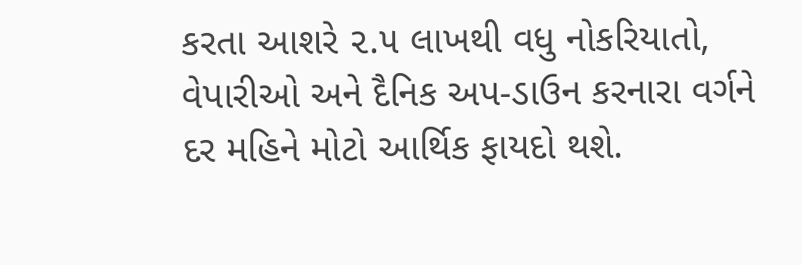કરતા આશરે ૨.૫ લાખથી વધુ નોકરિયાતો, વેપારીઓ અને દૈનિક અપ-ડાઉન કરનારા વર્ગને દર મહિને મોટો આર્થિક ફાયદો થશે.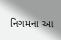નિગમના આ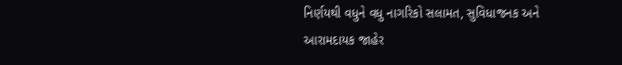નિર્ણયથી વધુને વધુ નાગરિકો સલામત, સુવિધાજનક અને આરામદાયક જાહેર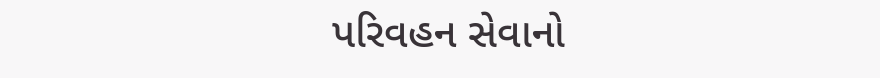પરિવહન સેવાનો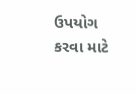ઉપયોગ કરવા માટે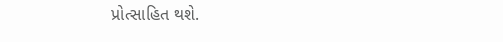પ્રોત્સાહિત થશે.